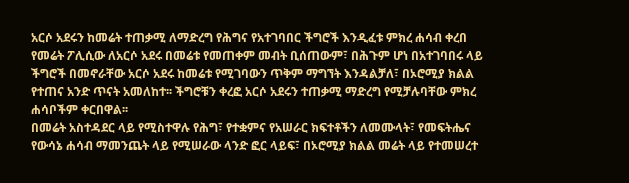አርሶ አደሩን ከመሬት ተጠቃሚ ለማድረግ የሕግና የአተገባበር ችግሮች እንዲፈቱ ምክረ ሐሳብ ቀረበ
የመሬት ፖሊሲው ለአርሶ አደሩ በመሬቱ የመጠቀም መብት ቢሰጠውም፣ በሕጉም ሆነ በአተገባበሩ ላይ ችግሮች በመኖራቸው አርሶ አደሩ ከመሬቱ የሚገባውን ጥቅም ማግኘት እንዳልቻለ፣ በኦሮሚያ ክልል የተጠና አንድ ጥናት አመለከተ፡፡ ችግሮቹን ቀረፎ አርሶ አደሩን ተጠቃሚ ማድረግ የሚቻሉባቸው ምክረ ሐሳቦችም ቀርበዋል፡፡
በመሬት አስተዳደር ላይ የሚስተዋሉ የሕግ፣ የተቋምና የአሠራር ክፍተቶችን ለመሙላት፣ የመፍትሔና የውሳኔ ሐሳብ ማመንጨት ላይ የሚሠራው ላንድ ፎር ላይፍ፣ በኦሮሚያ ክልል መሬት ላይ የተመሠረተ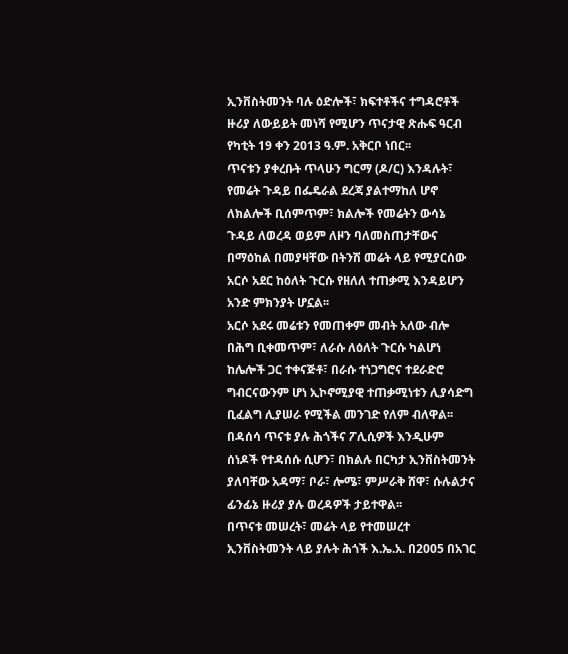ኢንቨስትመንት ባሉ ዕድሎች፣ ክፍተቶችና ተግዳሮቶች ዙሪያ ለውይይት መነሻ የሚሆን ጥናታዊ ጽሑፍ ዓርብ የካቲት 19 ቀን 2013 ዓ.ም. አቅርቦ ነበር፡፡
ጥናቱን ያቀረቡት ጥላሁን ግርማ (ዶ/ር) እንዳሉት፣ የመሬት ጉዳይ በፌዴራል ደረጃ ያልተማከለ ሆኖ ለክልሎች ቢሰምጥም፣ ክልሎች የመሬትን ውሳኔ ጉዳይ ለወረዳ ወይም ለዞን ባለመስጠታቸውና በማዕከል በመያዛቸው በትንሽ መሬት ላይ የሚያርሰው አርሶ አደር ከዕለት ጉርሱ የዘለለ ተጠቃሚ እንዳይሆን አንድ ምክንያት ሆኗል፡፡
አርሶ አደሩ መሬቱን የመጠቀም መብት አለው ብሎ በሕግ ቢቀመጥም፣ ለራሱ ለዕለት ጉርሱ ካልሆነ ከሌሎች ጋር ተቀናጅቶ፣ በራሱ ተነጋግሮና ተደራድሮ ግብርናውንም ሆነ ኢኮኖሚያዊ ተጠቃሚነቱን ሊያሳድግ ቢፈልግ ሊያሠራ የሚችል መንገድ የለም ብለዋል፡፡
በዳሰሳ ጥናቱ ያሉ ሕጎችና ፖሊሲዎች እንዲሁም ሰነዶች የተዳሰሱ ሲሆን፣ በክልሉ በርካታ ኢንቨስትመንት ያለባቸው አዳማ፣ ቦራ፣ ሎሜ፣ ምሥራቅ ሸዋ፣ ሱሉልታና ፊንፊኔ ዙሪያ ያሉ ወረዳዎች ታይተዋል፡፡
በጥናቱ መሠረት፣ መሬት ላይ የተመሠረተ ኢንቨስትመንት ላይ ያሉት ሕጎች እ.ኤ.አ. በ2005 በአገር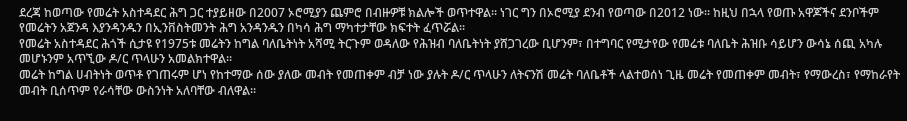ደረጃ ከወጣው የመሬት አስተዳደር ሕግ ጋር ተያይዘው በ2007 ኦሮሚያን ጨምሮ በብዙዎቹ ክልሎች ወጥተዋል፡፡ ነገር ግን በኦሮሚያ ደንብ የወጣው በ2012 ነው፡፡ ከዚህ በኋላ የወጡ አዋጆችና ደንቦችም የመሬትን አጀንዳ እያንዳንዱን በኢንቨስትመንት ሕግ አንዳንዱን በካሳ ሕግ ማካተታቸው ክፍተት ፈጥሯል፡፡
የመሬት አስተዳደር ሕጎች ሲታዩ የ1975ቱ መሬትን ከግል ባለቤትነት አሻሚ ትርጉም ወዳለው የሕዝብ ባለቤትነት ያሸጋገረው ቢሆንም፣ በተግባር የሚታየው የመሬቱ ባለቤት ሕዝቡ ሳይሆን ውሳኔ ሰጪ አካሉ መሆኑንም አጥኚው ዶ/ር ጥላሁን አመልክተዋል፡፡
መሬት ከግል ሀብትነት ወጥቶ የገጠሩም ሆነ የከተማው ሰው ያለው መብት የመጠቀም ብቻ ነው ያሉት ዶ/ር ጥላሁን ለትናንሽ መሬት ባለቤቶች ላልተወሰነ ጊዜ መሬት የመጠቀም መብት፣ የማውረስ፣ የማከራየት መብት ቢሰጥም የራሳቸው ውስንነት አለባቸው ብለዋል፡፡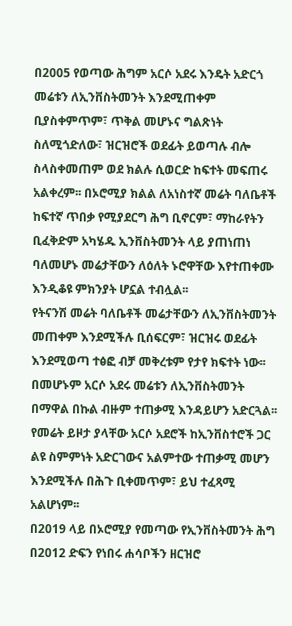በ2005 የወጣው ሕግም አርሶ አደሩ እንዴት አድርጎ መሬቱን ለኢንቨስትመንት እንደሚጠቀም ቢያስቀምጥም፣ ጥቅል መሆኑና ግልጽነት ስለሚጎድለው፣ ዝርዝሮች ወደፊት ይወጣሉ ብሎ ስላስቀመጠም ወደ ክልሉ ሲወርድ ከፍተት መፍጠሩ አልቀረም፡፡ በኦሮሚያ ክልል ለአነስተኛ መሬት ባለቤቶች ከፍተኛ ጥበቃ የሚያደርግ ሕግ ቢኖርም፣ ማከራየትን ቢፈቅድም አካሄዱ ኢንቨስትመንት ላይ ያጠነጠነ ባለመሆኑ መሬታቸውን ለዕለት ኑሮዋቸው እየተጠቀሙ እንዲቆዩ ምክንያት ሆኗል ተብሏል፡፡
የትናንሽ መሬት ባለቤቶች መሬታቸውን ለኢንቨስትመንት መጠቀም እንደሚችሉ ቢሰፍርም፣ ዝርዝሩ ወደፊት እንደሚወጣ ተፅፎ ብቻ መቅረቱም የታየ ክፍተት ነው፡፡ በመሆኑም አርሶ አደሩ መሬቱን ለኢንቨስትመንት በማዋል በኩል ብዙም ተጠቃሚ እንዳይሆን አድርጓል፡፡
የመሬት ይዞታ ያላቸው አርሶ አደሮች ከኢንቨስተሮች ጋር ልዩ ስምምነት አድርገውና አልምተው ተጠቃሚ መሆን እንደሚችሉ በሕጉ ቢቀመጥም፣ ይህ ተፈጻሚ አልሆነም፡፡
በ2019 ላይ በኦሮሚያ የመጣው የኢንቨስትመንት ሕግ በ2012 ድፍን የነበሩ ሐሳቦችን ዘርዝሮ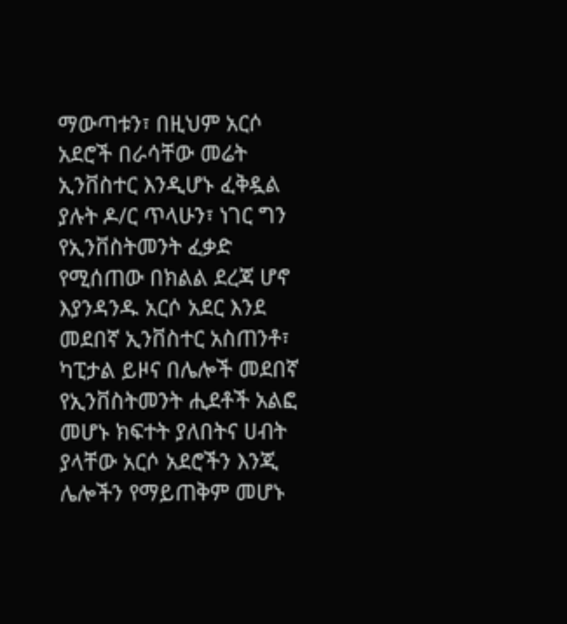ማውጣቱን፣ በዚህም አርሶ አደሮች በራሳቸው መሬት ኢንቨስተር እንዲሆኑ ፈቅዷል ያሉት ዶ/ር ጥላሁን፣ ነገር ግን የኢንቨስትመንት ፈቃድ የሚሰጠው በክልል ደረጃ ሆኖ እያንዳንዱ አርሶ አደር እንደ መደበኛ ኢንቨስተር አስጠንቶ፣ ካፒታል ይዞና በሌሎች መደበኛ የኢንቨስትመንት ሒደቶች አልፎ መሆኑ ክፍተት ያለበትና ሀብት ያላቸው አርሶ አደሮችን እንጂ ሌሎችን የማይጠቅም መሆኑ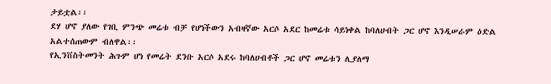ታይቷል፡፡
ደሃ ሆኖ ያለው የገቢ ምንጭ መሬቱ ብቻ የሆነችውን አብዛኛው አርሶ አደር ከመሬቱ ሳይነቀል ከባለሀብት ጋር ሆኖ እንዲሠራም ዕድል አልተሰጠውም ብለዋል፡፡
የኢንቨስትመንት ሕጉም ሆነ የመሬት ደንቡ አርሶ አደሩ ከባለሀብቶች ጋር ሆኖ መሬቱን ሊያለማ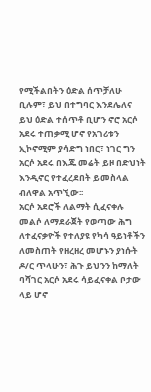የሚችልበትን ዕድል ሰጥቻለሁ ቢሉም፣ ይህ በተግባር እንደሌለና ይህ ዕድል ተሰጥቶ ቢሆን ኖሮ አርሶ አደሩ ተጠቃሚ ሆኖ የአገሪቱን ኢኮኖሚም ያሳድግ ነበር፣ ነገር ግን አርሶ አደሩ በእጁ መሬት ይዞ በድህነት እንዲኖር የተፈረደበት ይመስላል ብለዋል አጥኚው፡፡
አርሶ አደሮች ለልማት ሲፈናቀሉ መልሶ ለማደራጀት የወጣው ሕግ ለተፈናቃዮች የተለያዩ የካሳ ዓይነቶችን ለመስጠት የዘረዘረ መሆኑን ያነሱት ዶ/ር ጥላሁን፣ ሕጉ ይህንን ከማለት ባሻገር አርሶ አደሩ ሳይፈናቀል ቦታው ላይ ሆኖ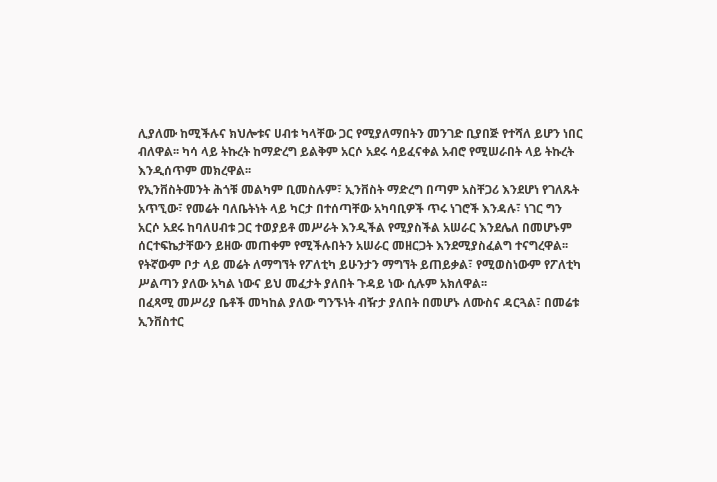ሊያለሙ ከሚችሉና ክህሎቱና ሀብቱ ካላቸው ጋር የሚያለማበትን መንገድ ቢያበጅ የተሻለ ይሆን ነበር ብለዋል፡፡ ካሳ ላይ ትኩረት ከማድረግ ይልቅም አርሶ አደሩ ሳይፈናቀል አብሮ የሚሠራበት ላይ ትኩረት እንዲሰጥም መክረዋል፡፡
የኢንቨስትመንት ሕጎቹ መልካም ቢመስሉም፣ ኢንቨስት ማድረግ በጣም አስቸጋሪ እንደሆነ የገለጹት አጥኚው፣ የመሬት ባለቤትነት ላይ ካርታ በተሰጣቸው አካባቢዎች ጥሩ ነገሮች እንዳሉ፣ ነገር ግን አርሶ አደሩ ከባለሀብቱ ጋር ተወያይቶ መሥራት እንዲችል የሚያስችል አሠራር እንደሌለ በመሆኑም ሰርተፍኬታቸውን ይዘው መጠቀም የሚችሉበትን አሠራር መዘርጋት እንደሚያስፈልግ ተናግረዋል፡፡
የትኛውም ቦታ ላይ መሬት ለማግኘት የፖለቲካ ይሁንታን ማግኘት ይጠይቃል፣ የሚወስነውም የፖለቲካ ሥልጣን ያለው አካል ነውና ይህ መፈታት ያለበት ጉዳይ ነው ሲሉም አክለዋል፡፡
በፈጻሚ መሥሪያ ቤቶች መካከል ያለው ግንኙነት ብዥታ ያለበት በመሆኑ ለሙስና ዳርጓል፣ በመሬቱ ኢንቨስተር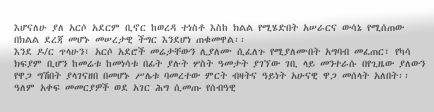እሆናለሁ ያለ አርሶ አደርም ቢኖር ከወረዳ ተነስቶ እስከ ክልል የሚሄድበት አሠራርና ውሳኔ የሚሰጠው በክልል ደረጃ መሆኑ መሠረታዊ ችግር እንደሆነ ጠቁመዋል፡፡
እንደ ዶ/ር ጥላሁን፣ አርሶ አደሮች መሬታቸውን ሊያለሙ ሲፈለጉ የሚያለሙበት አግባብ መፈጠር፣ የካሳ ክፍያም ቢሆን ከመሬቱ ከመነሳቱ በፊት ያሉት ሦስት ዓመታት ያገኘው ገቢ ላይ መንተራሱ በየጊዜው ያለውን የዋጋ ግሽበት ያላገናዘበ በመሆኑ ሥሌቱ ባመረተው ምርት ብዛትና ዓይነት አሁናዊ ዋጋ መሰላት አለበት፡፡
ዓለም አቀፍ መመርያዎች ወደ አገር ሕግ ሲመጡ የሰብዓዊ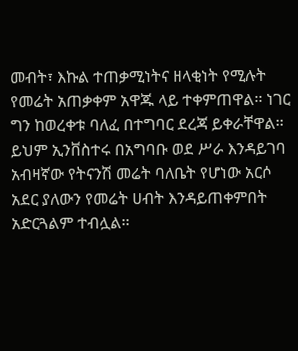መብት፣ እኩል ተጠቃሚነትና ዘላቂነት የሚሉት የመሬት አጠቃቀም አዋጁ ላይ ተቀምጠዋል፡፡ ነገር ግን ከወረቀቱ ባለፈ በተግባር ደረጃ ይቀራቸዋል፡፡ ይህም ኢንቨስተሩ በአግባቡ ወደ ሥራ እንዳይገባ አብዛኛው የትናንሽ መሬት ባለቤት የሆነው አርሶ አደር ያለውን የመሬት ሀብት እንዳይጠቀምበት አድርጓልም ተብሏል፡፡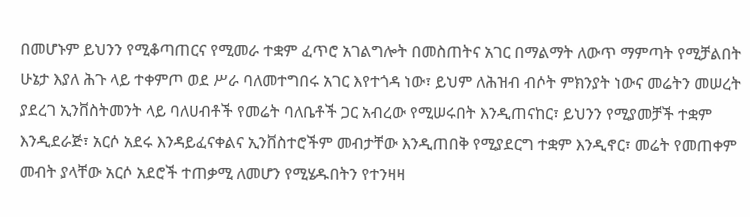በመሆኑም ይህንን የሚቆጣጠርና የሚመራ ተቋም ፈጥሮ አገልግሎት በመስጠትና አገር በማልማት ለውጥ ማምጣት የሚቻልበት ሁኔታ እያለ ሕጉ ላይ ተቀምጦ ወደ ሥራ ባለመተግበሩ አገር እየተጎዳ ነው፣ ይህም ለሕዝብ ብሶት ምክንያት ነውና መሬትን መሠረት ያደረገ ኢንቨስትመንት ላይ ባለሀብቶች የመሬት ባለቤቶች ጋር አብረው የሚሠሩበት እንዲጠናከር፣ ይህንን የሚያመቻች ተቋም እንዲደራጅ፣ አርሶ አደሩ እንዳይፈናቀልና ኢንቨስተሮችም መብታቸው እንዲጠበቅ የሚያደርግ ተቋም እንዲኖር፣ መሬት የመጠቀም መብት ያላቸው አርሶ አደሮች ተጠቃሚ ለመሆን የሚሄዱበትን የተንዛዛ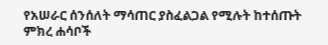የአሠራር ሰንሰለት ማሳጠር ያስፈልጋል የሚሉት ከተሰጡት ምክረ ሐሳቦች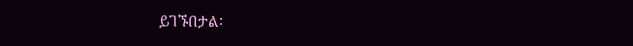ይገኙበታል፡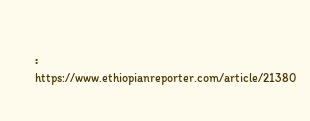፡
https://www.ethiopianreporter.com/article/21380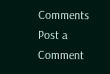Comments
Post a Comment